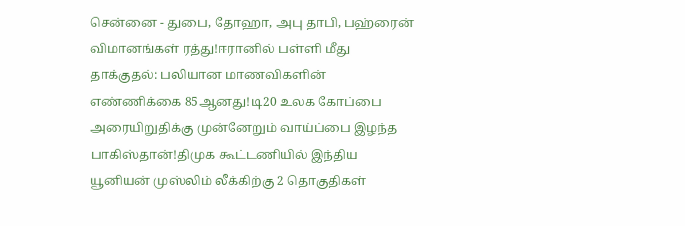சென்னை - துபை, தோஹா, அபு தாபி, பஹ்ரைன் விமானங்கள் ரத்து!ஈரானில் பள்ளி மீது தாக்குதல்: பலியான மாணவிகளின் எண்ணிக்கை 85ஆனது!டி20 உலக கோப்பை அரையிறுதிக்கு முன்னேறும் வாய்ப்பை இழந்த பாகிஸ்தான்!திமுக கூட்டணியில் இந்திய யூனியன் முஸ்லிம் லீக்கிற்கு 2 தொகுதிகள்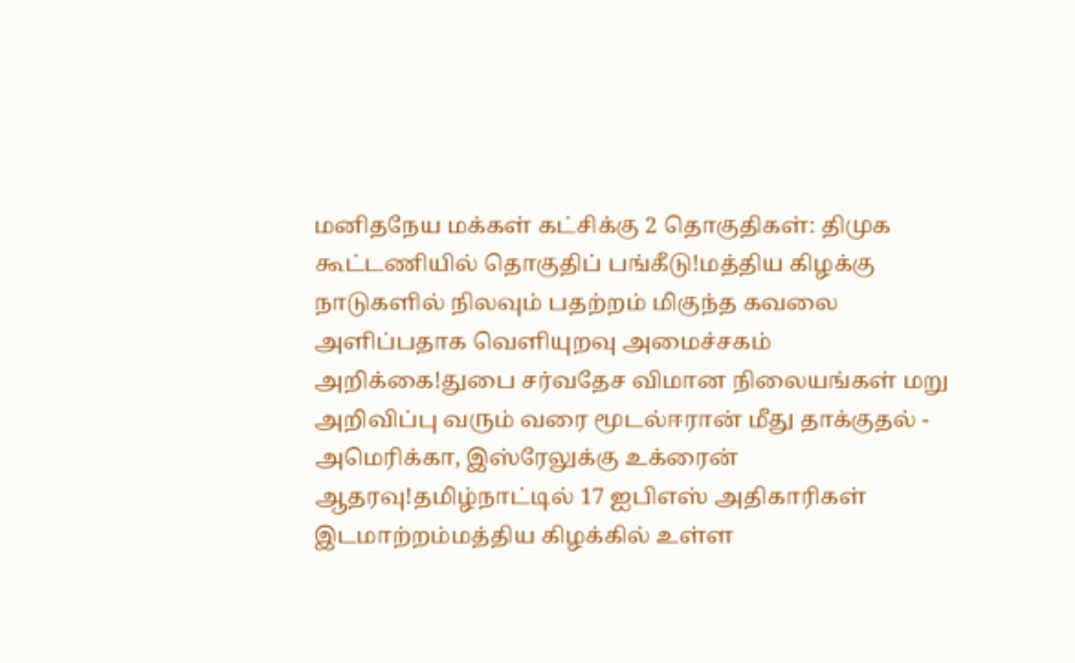மனிதநேய மக்கள் கட்சிக்கு 2 தொகுதிகள்: திமுக கூட்டணியில் தொகுதிப் பங்கீடு!மத்திய கிழக்கு நாடுகளில் நிலவும் பதற்றம் மிகுந்த கவலை அளிப்பதாக வெளியுறவு அமைச்சகம் அறிக்கை!துபை சர்வதேச விமான நிலையங்கள் மறு அறிவிப்பு வரும் வரை மூடல்ஈரான் மீது தாக்குதல் - அமெரிக்கா, இஸ்ரேலுக்கு உக்ரைன் ஆதரவு!தமிழ்நாட்டில் 17 ஐபிஎஸ் அதிகாரிகள் இடமாற்றம்மத்திய கிழக்கில் உள்ள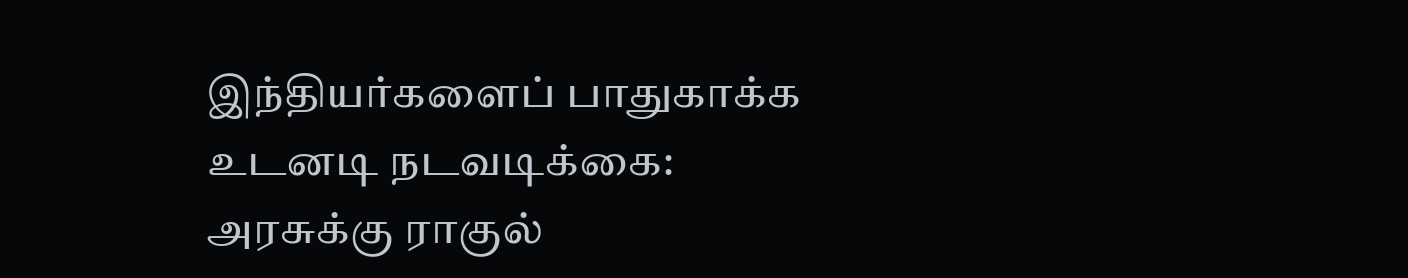இந்தியர்களைப் பாதுகாக்க உடனடி நடவடிக்கை: அரசுக்கு ராகுல்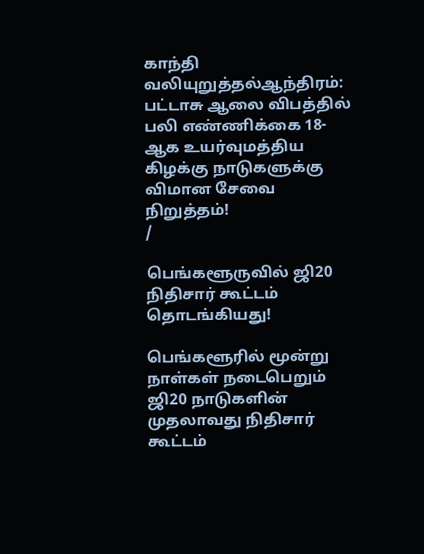காந்தி வலியுறுத்தல்ஆந்திரம்: பட்டாசு ஆலை விபத்தில் பலி எண்ணிக்கை 18-ஆக உயர்வுமத்திய கிழக்கு நாடுகளுக்கு விமான சேவை நிறுத்தம்!
/

பெங்களூருவில் ஜி20 நிதிசார் கூட்டம் தொடங்கியது!

பெங்களூரில் மூன்று நாள்கள் நடைபெறும் ஜி20 நாடுகளின் முதலாவது நிதிசார் கூட்டம்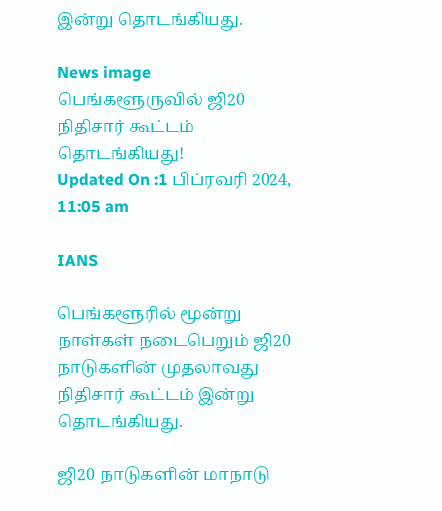இன்று தொடங்கியது.

News image
பெங்களூருவில் ஜி20 நிதிசார் கூட்டம் தொடங்கியது!
Updated On :1 பிப்ரவரி 2024, 11:05 am

IANS

பெங்களூரில் மூன்று நாள்கள் நடைபெறும் ஜி20 நாடுகளின் முதலாவது நிதிசார் கூட்டம் இன்று தொடங்கியது.

ஜி20 நாடுகளின் மாநாடு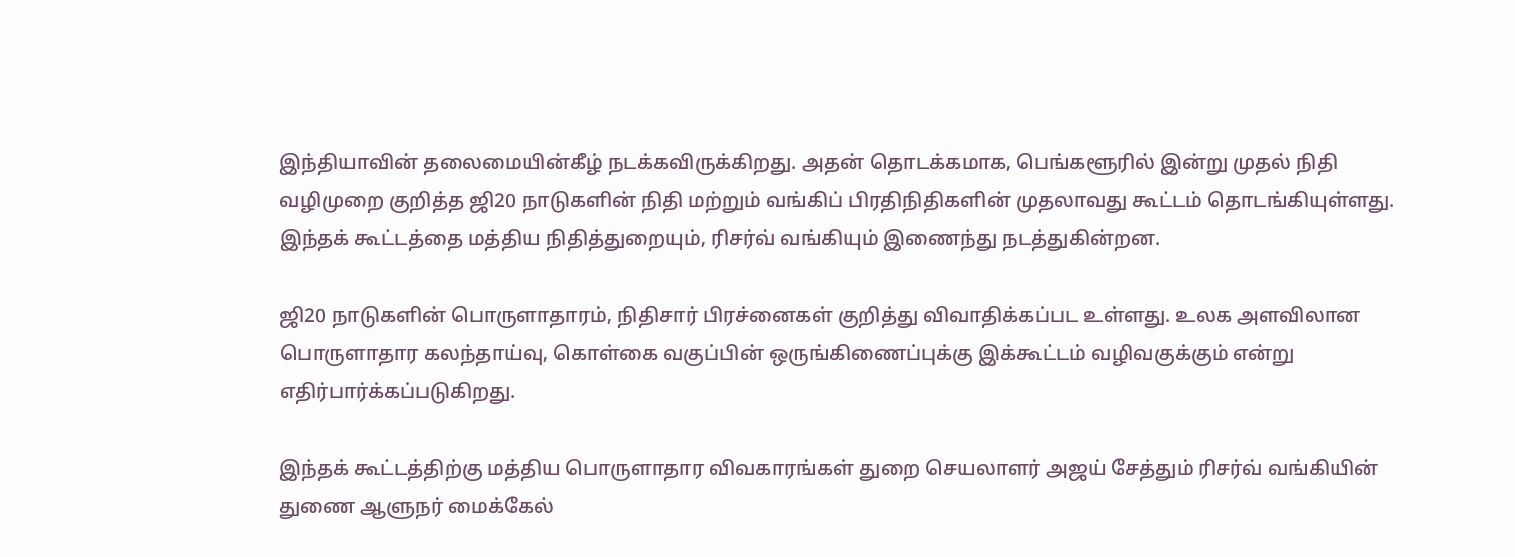இந்தியாவின் தலைமையின்கீழ் நடக்கவிருக்கிறது. அதன் தொடக்கமாக, பெங்களூரில் இன்று முதல் நிதி வழிமுறை குறித்த ஜி20 நாடுகளின் நிதி மற்றும் வங்கிப் பிரதிநிதிகளின் முதலாவது கூட்டம் தொடங்கியுள்ளது. இந்தக் கூட்டத்தை மத்திய நிதித்துறையும், ரிசர்வ் வங்கியும் இணைந்து நடத்துகின்றன.

ஜி20 நாடுகளின் பொருளாதாரம், நிதிசார் பிரச்னைகள் குறித்து விவாதிக்கப்பட உள்ளது. உலக அளவிலான பொருளாதார கலந்தாய்வு, கொள்கை வகுப்பின் ஒருங்கிணைப்புக்கு இக்கூட்டம் வழிவகுக்கும் என்று எதிர்பார்க்கப்படுகிறது.

இந்தக் கூட்டத்திற்கு மத்திய பொருளாதார விவகாரங்கள் துறை செயலாளர் அஜய் சேத்தும் ரிசர்வ் வங்கியின் துணை ஆளுநர் மைக்கேல்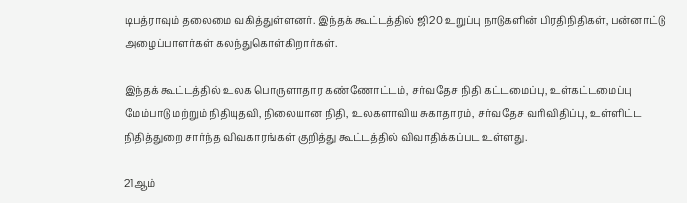டிபத்ராவும் தலைமை வகித்துள்ளனர். இந்தக் கூட்டத்தில் ஜி20 உறுப்பு நாடுகளின் பிரதிநிதிகள், பன்னாட்டு அழைப்பாளர்கள் கலந்துகொள்கிறார்கள்.

இந்தக் கூட்டத்தில் உலக பொருளாதார கண்ணோட்டம், சர்வதேச நிதி கட்டமைப்பு, உள்கட்டமைப்பு மேம்பாடு மற்றும் நிதியுதவி, நிலையான நிதி, உலகளாவிய சுகாதாரம், சர்வதேச வரிவிதிப்பு, உள்ளிட்ட நிதித்துறை சார்ந்த விவகாரங்கள் குறித்து கூட்டத்தில் விவாதிக்கப்பட உள்ளது.

21ஆம்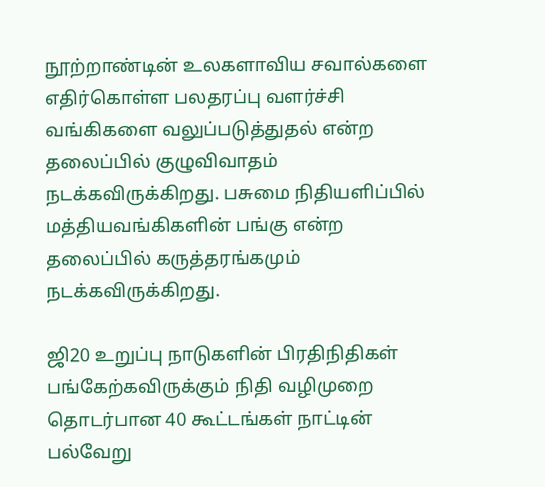நூற்றாண்டின் உலகளாவிய சவால்களை எதிர்கொள்ள பலதரப்பு வளர்ச்சி வங்கிகளை வலுப்படுத்துதல் என்ற தலைப்பில் குழுவிவாதம் நடக்கவிருக்கிறது. பசுமை நிதியளிப்பில் மத்தியவங்கிகளின் பங்கு என்ற தலைப்பில் கருத்தரங்கமும் நடக்கவிருக்கிறது.

ஜி20 உறுப்பு நாடுகளின் பிரதிநிதிகள் பங்கேற்கவிருக்கும் நிதி வழிமுறை தொடர்பான 40 கூட்டங்கள் நாட்டின் பல்வேறு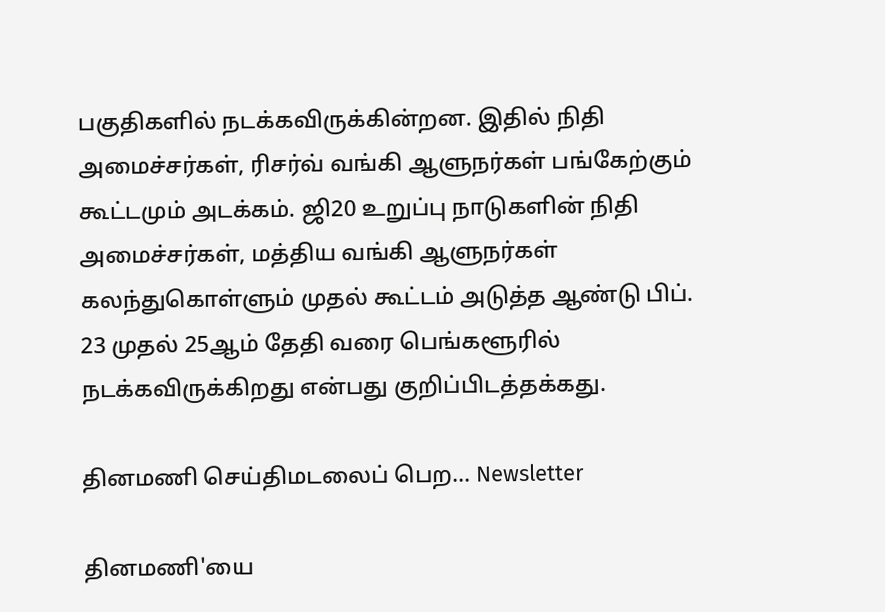பகுதிகளில் நடக்கவிருக்கின்றன. இதில் நிதி அமைச்சர்கள், ரிசர்வ் வங்கி ஆளுநர்கள் பங்கேற்கும் கூட்டமும் அடக்கம். ஜி20 உறுப்பு நாடுகளின் நிதி அமைச்சர்கள், மத்திய வங்கி ஆளுநர்கள் கலந்துகொள்ளும் முதல் கூட்டம் அடுத்த ஆண்டு பிப். 23 முதல் 25ஆம் தேதி வரை பெங்களூரில் நடக்கவிருக்கிறது என்பது குறிப்பிடத்தக்கது.

தினமணி செய்திமடலைப் பெற... Newsletter

தினமணி'யை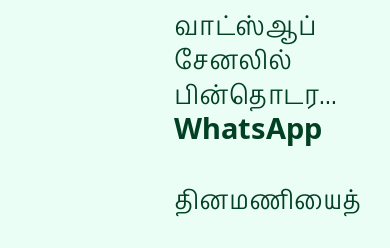வாட்ஸ்ஆப் சேனலில் பின்தொடர... WhatsApp

தினமணியைத்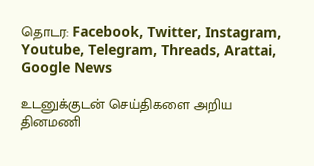தொடர: Facebook, Twitter, Instagram, Youtube, Telegram, Threads, Arattai, Google News

உடனுக்குடன் செய்திகளை அறிய தினமணி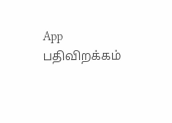App பதிவிறக்கம்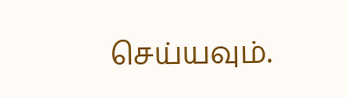செய்யவும்.